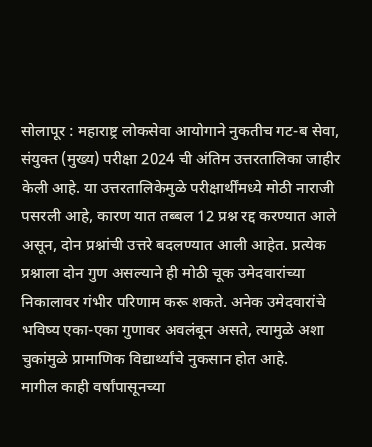सोलापूर : महाराष्ट्र लोकसेवा आयोगाने नुकतीच गट-ब सेवा, संयुक्त (मुख्य) परीक्षा 2024 ची अंतिम उत्तरतालिका जाहीर केली आहे. या उत्तरतालिकेमुळे परीक्षार्थींमध्ये मोठी नाराजी पसरली आहे, कारण यात तब्बल 12 प्रश्न रद्द करण्यात आले असून, दोन प्रश्नांची उत्तरे बदलण्यात आली आहेत. प्रत्येक प्रश्नाला दोन गुण असल्याने ही मोठी चूक उमेदवारांच्या निकालावर गंभीर परिणाम करू शकते. अनेक उमेदवारांचे भविष्य एका-एका गुणावर अवलंबून असते, त्यामुळे अशा चुकांमुळे प्रामाणिक विद्यार्थ्यांचे नुकसान होत आहे.
मागील काही वर्षांपासूनच्या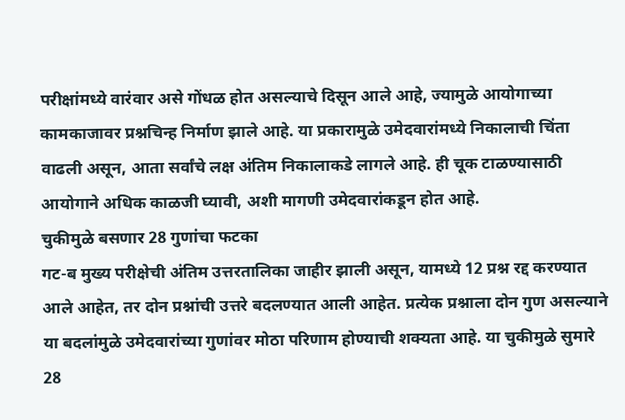परीक्षांमध्ये वारंवार असे गोंधळ होत असल्याचे दिसून आले आहे, ज्यामुळे आयोगाच्या कामकाजावर प्रश्नचिन्ह निर्माण झाले आहे. या प्रकारामुळे उमेदवारांमध्ये निकालाची चिंता वाढली असून, आता सर्वांचे लक्ष अंतिम निकालाकडे लागले आहे. ही चूक टाळण्यासाठी आयोगाने अधिक काळजी घ्यावी, अशी मागणी उमेदवारांकडून होत आहे.
चुकीमुळे बसणार 28 गुणांचा फटका
गट-ब मुख्य परीक्षेची अंतिम उत्तरतालिका जाहीर झाली असून, यामध्ये 12 प्रश्न रद्द करण्यात आले आहेत, तर दोन प्रश्नांची उत्तरे बदलण्यात आली आहेत. प्रत्येक प्रश्नाला दोन गुण असल्याने या बदलांमुळे उमेदवारांच्या गुणांवर मोठा परिणाम होण्याची शक्यता आहे. या चुकीमुळे सुमारे 28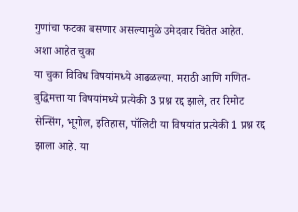गुणांचा फटका बसणार असल्यामुळे उमेदवार चिंतेत आहेत.
अशा आहेत चुका
या चुका विविध विषयांमध्ये आढळल्या. मराठी आणि गणित-बुद्धिमत्ता या विषयांमध्ये प्रत्येकी 3 प्रश्न रद्द झाले, तर रिमोट सेन्सिंग, भूगोल, इतिहास, पॉलिटी या विषयांत प्रत्येकी 1 प्रश्न रद्द झाला आहे. या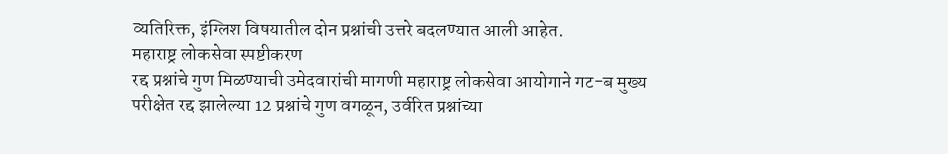व्यतिरिक्त, इंग्लिश विषयातील दोन प्रश्नांची उत्तरे बदलण्यात आली आहेत.
महाराष्ट्र लोकसेवा स्पष्टीकरण
रद्द प्रश्नांचे गुण मिळण्याची उमेदवारांची मागणी महाराष्ट्र लोकसेवा आयोगाने गट-ब मुख्य परीक्षेत रद्द झालेल्या 12 प्रश्नांचे गुण वगळून, उर्वरित प्रश्नांच्या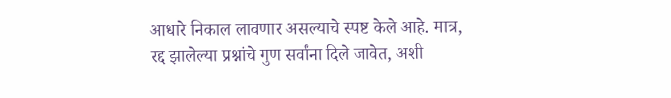आधारे निकाल लावणार असल्याचे स्पष्ट केले आहे. मात्र, रद्द झालेल्या प्रश्नांचे गुण सर्वांना दिले जावेत, अशी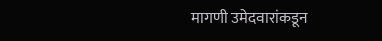मागणी उमेदवारांकडून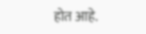होत आहे.